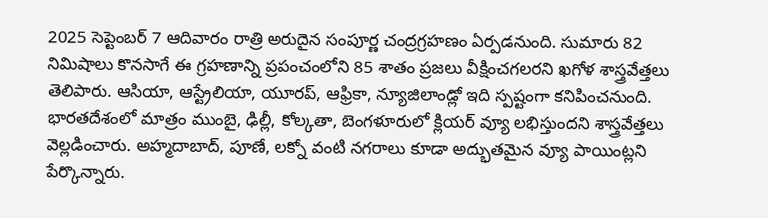2025 సెప్టెంబర్ 7 ఆదివారం రాత్రి అరుదైన సంపూర్ణ చంద్రగ్రహణం ఏర్పడనుంది. సుమారు 82 నిమిషాలు కొనసాగే ఈ గ్రహణాన్ని ప్రపంచంలోని 85 శాతం ప్రజలు వీక్షించగలరని ఖగోళ శాస్త్రవేత్తలు తెలిపారు. ఆసియా, ఆస్ట్రేలియా, యూరప్, ఆఫ్రికా, న్యూజిలాండ్లో ఇది స్పష్టంగా కనిపించనుంది. భారతదేశంలో మాత్రం ముంబై, ఢిల్లీ, కోల్కతా, బెంగళూరులో క్లియర్ వ్యూ లభిస్తుందని శాస్త్రవేత్తలు వెల్లడించారు. అహ్మదాబాద్, పూణే, లక్నో వంటి నగరాలు కూడా అద్భుతమైన వ్యూ పాయింట్లని పేర్కొన్నారు.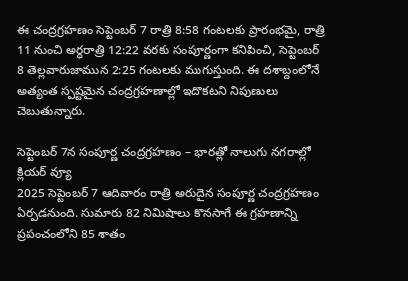ఈ చంద్రగ్రహణం సెప్టెంబర్ 7 రాత్రి 8:58 గంటలకు ప్రారంభమై, రాత్రి 11 నుంచి అర్ధరాత్రి 12:22 వరకు సంపూర్ణంగా కనిపించి, సెప్టెంబర్ 8 తెల్లవారుజామున 2:25 గంటలకు ముగుస్తుంది. ఈ దశాబ్దంలోనే అత్యంత స్పష్టమైన చంద్రగ్రహణాల్లో ఇదొకటని నిపుణులు చెబుతున్నారు.

సెప్టెంబర్ 7న సంపూర్ణ చంద్రగ్రహణం – భారత్లో నాలుగు నగరాల్లో క్లియర్ వ్యూ
2025 సెప్టెంబర్ 7 ఆదివారం రాత్రి అరుదైన సంపూర్ణ చంద్రగ్రహణం ఏర్పడనుంది. సుమారు 82 నిమిషాలు కొనసాగే ఈ గ్రహణాన్ని ప్రపంచంలోని 85 శాతం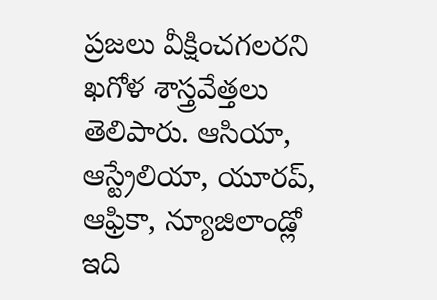ప్రజలు వీక్షించగలరని ఖగోళ శాస్త్రవేత్తలు తెలిపారు. ఆసియా, ఆస్ట్రేలియా, యూరప్, ఆఫ్రికా, న్యూజిలాండ్లో ఇది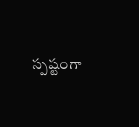స్పష్టంగా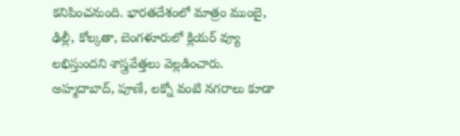కనిపించనుంది. భారతదేశంలో మాత్రం ముంబై, ఢిల్లీ, కోల్కతా, బెంగళూరులో క్లియర్ వ్యూ లభిస్తుందని శాస్త్రవేత్తలు వెల్లడించారు. అహ్మదాబాద్, పూణే, లక్నో వంటి నగరాలు కూడా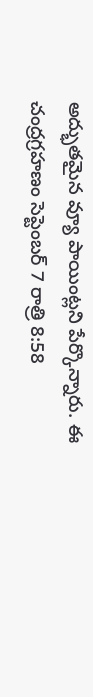అద్భుతమైన వ్యూ పాయింట్లని పేర్కొన్నారు. ఈ చంద్రగ్రహణం సెప్టెంబర్ 7 రాత్రి 8:58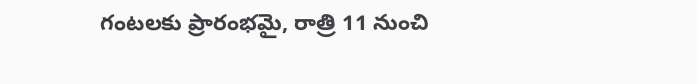గంటలకు ప్రారంభమై, రాత్రి 11 నుంచి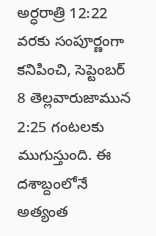అర్ధరాత్రి 12:22 వరకు సంపూర్ణంగా కనిపించి, సెప్టెంబర్ 8 తెల్లవారుజామున 2:25 గంటలకు ముగుస్తుంది. ఈ దశాబ్దంలోనే అత్యంత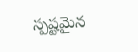స్పష్టమైన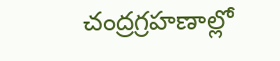చంద్రగ్రహణాల్లో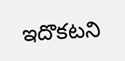ఇదొకటని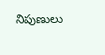నిపుణులు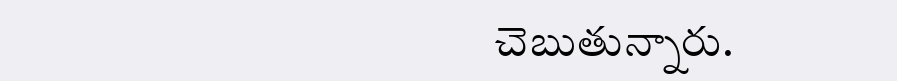చెబుతున్నారు.